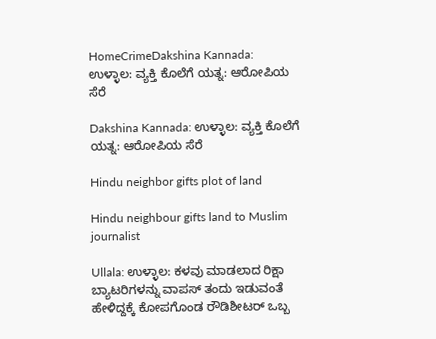HomeCrimeDakshina Kannada: ಉಳ್ಳಾಲ: ವ್ಯಕ್ತಿ ಕೊಲೆಗೆ ಯತ್ನ: ಆರೋಪಿಯ ಸೆರೆ

Dakshina Kannada: ಉಳ್ಳಾಲ: ವ್ಯಕ್ತಿ ಕೊಲೆಗೆ ಯತ್ನ: ಆರೋಪಿಯ ಸೆರೆ

Hindu neighbor gifts plot of land

Hindu neighbour gifts land to Muslim journalist

Ullala: ಉಳ್ಳಾಲ: ಕಳವು ಮಾಡಲಾದ ರಿಕ್ಷಾ ಬ್ಯಾಟರಿಗಳನ್ನು ವಾಪಸ್‌ ತಂದು ಇಡುವಂತೆ ಹೇಳಿದ್ದಕ್ಕೆ ಕೋಪಗೊಂಡ ರೌಡಿಶೀಟರ್‌ ಒಬ್ಬ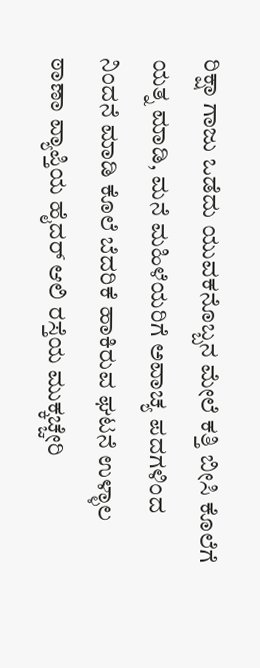ರಿಕ್ಷಾ ಗಾಜು ಒಡೆದು ಯುವಕನೊಬ್ಬನ ಮೇಲೆ ಕತ್ತಿ ಬೀಸಿ ಕೊಲೆಗೆ ಯತ್ನ ಮಾಡಿ, ಮನೆ ಮಹಿಳೆಯರಿಗೆ ಅವಾಚ್ಯ ಪದಗಳಿಂದ ನಿಂದನೆ ಮಾಡಿ ಕೊಲೆ ಬೆದರಿಕೆ ಹಾಕಿರುವ ಘಟನೆ ಉಳ್ಳಾಲ ಠಾಣಾ ವ್ಯಾಪ್ತಿಯ ಹೈದರ್‌ ಆಲಿ ರಸ್ತೆಯ ಮುಕ್ಕಚ್ಚೇರಿ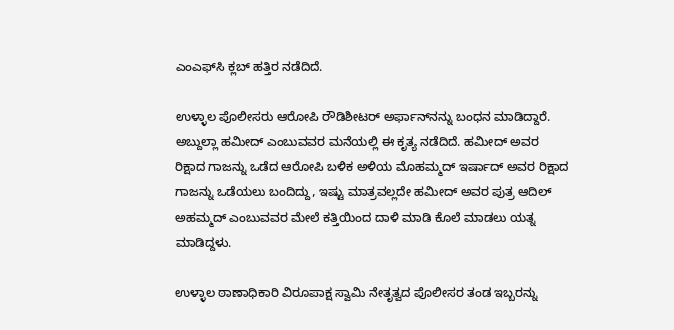ಎಂಎಫ್‌ಸಿ ಕ್ಲಬ್‌ ಹತ್ತಿರ ನಡೆದಿದೆ.

ಉಳ್ಳಾಲ ಪೊಲೀಸರು ಆರೋಪಿ ರೌಡಿಶೀಟರ್‌ ಅರ್ಫಾನ್‌ನನ್ನು ಬಂಧನ ಮಾಡಿದ್ದಾರೆ. ಅಬ್ದುಲ್ಲಾ ಹಮೀದ್‌ ಎಂಬುವವರ ಮನೆಯಲ್ಲಿ ಈ ಕೃತ್ಯ ನಡೆದಿದೆ. ಹಮೀದ್‌ ಅವರ ರಿಕ್ಷಾದ ಗಾಜನ್ನು ಒಡೆದ ಆರೋಪಿ ಬಳಿಕ ಅಳಿಯ ಮೊಹಮ್ಮದ್‌ ಇರ್ಷಾದ್‌ ಅವರ ರಿಕ್ಷಾದ ಗಾಜನ್ನು ಒಡೆಯಲು ಬಂದಿದ್ದು, ಇಷ್ಟು ಮಾತ್ರವಲ್ಲದೇ ಹಮೀದ್‌ ಅವರ ಪುತ್ರ ಆದಿಲ್‌ ಅಹಮ್ಮದ್‌ ಎಂಬುವವರ ಮೇಲೆ ಕತ್ತಿಯಿಂದ ದಾಳಿ ಮಾಡಿ ಕೊಲೆ ಮಾಡಲು ಯತ್ನ ಮಾಡಿದ್ದಳು.

ಉಳ್ಳಾಲ ಠಾಣಾಧಿಕಾರಿ ವಿರೂಪಾಕ್ಷ ಸ್ವಾಮಿ ನೇತೃತ್ವದ ಪೊಲೀಸರ ತಂಡ ಇಬ್ಬರನ್ನು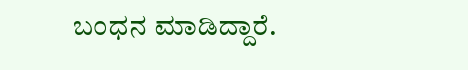ಬಂಧನ ಮಾಡಿದ್ದಾರೆ.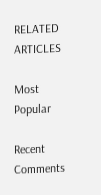RELATED ARTICLES

Most Popular

Recent Comments